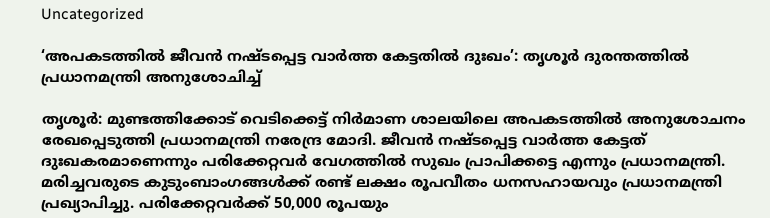Uncategorized

‘അപകടത്തിൽ ജീവൻ നഷ്ടപ്പെട്ട വാർത്ത കേട്ടതിൽ ദുഃഖം’: തൃശൂർ ദുരന്തത്തിൽ പ്രധാനമന്ത്രി അനുശോചിച്ച്

തൃശൂർ: മുണ്ടത്തിക്കോട് വെടിക്കെട്ട് നിർമാണ ശാലയിലെ അപകടത്തിൽ അനുശോചനം രേഖപ്പെടുത്തി പ്രധാനമന്ത്രി നരേന്ദ്ര മോദി. ജീവൻ നഷ്‌ടപ്പെട്ട വാർത്ത കേട്ടത് ദുഃഖകരമാണെന്നും പരിക്കേറ്റവർ വേഗത്തിൽ സുഖം പ്രാപിക്കട്ടെ എന്നും പ്രധാനമന്ത്രി. മരിച്ചവരുടെ കുടുംബാംഗങ്ങൾക്ക് രണ്ട് ലക്ഷം രൂപവീതം ധനസഹായവും പ്രധാനമന്ത്രി പ്രഖ്യാപിച്ചു. പരിക്കേറ്റവർക്ക് 50,000 രൂപയും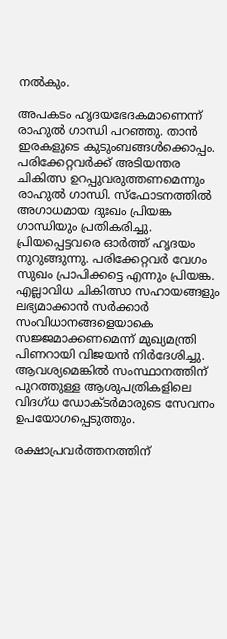നൽകും.

അപകടം ഹൃദയഭേദകമാണെന്ന് രാഹുൽ ഗാന്ധി പറഞ്ഞു. താൻ ഇരകളുടെ കുടുംബങ്ങൾക്കൊപ്പം. പരിക്കേറ്റവർക്ക് അടിയന്തര ചികിത്സ ഉറപ്പുവരുത്തണമെന്നും രാഹുൽ ഗാന്ധി. സ്ഫോടനത്തിൽ അഗാധമായ ദുഃഖം പ്രിയങ്ക ഗാന്ധിയും പ്രതികരിച്ചു. പ്രിയപ്പെട്ടവരെ ഓർത്ത് ഹൃദയം നുറുങ്ങുന്നു. പരിക്കേറ്റവർ വേഗം സുഖം പ്രാപിക്കട്ടെ എന്നും പ്രിയങ്ക.
എല്ലാവിധ ചികിത്സാ സഹായങ്ങളും ലഭ്യമാക്കാൻ സർക്കാർ സംവിധാനങ്ങളെയാകെ സജ്ജമാക്കണമെന്ന് മുഖ്യമന്ത്രി പിണറായി വിജയൻ നിർദേശിച്ചു. ആവശ്യമെങ്കിൽ സംസ്ഥാനത്തിന് പുറത്തുള്ള ആശുപത്രികളിലെ വിദഗ്‌ധ ഡോക്ടർമാരുടെ സേവനം ഉപയോഗപ്പെടുത്തും.

രക്ഷാപ്രവർത്തനത്തിന്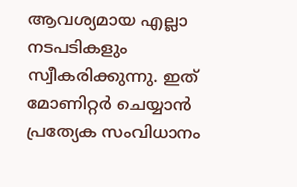ആവശ്യമായ എല്ലാ നടപടികളും സ്വീകരിക്കുന്നു. ഇത് മോണിറ്റർ ചെയ്യാൻ പ്രത്യേക സംവിധാനം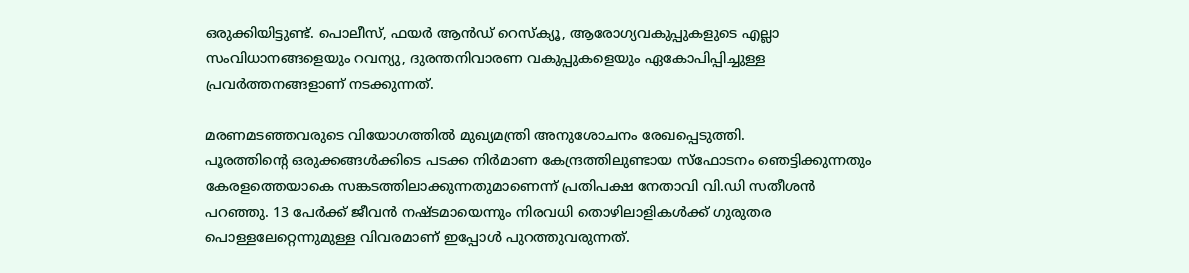ഒരുക്കിയിട്ടുണ്ട്. പൊലീസ്, ഫയർ ആൻഡ് റെസ്ക്യൂ, ആരോഗ്യവകുപ്പുകളുടെ എല്ലാ സംവിധാനങ്ങളെയും റവന്യു, ദുരന്തനിവാരണ വകുപ്പുകളെയും ഏകോപിപ്പിച്ചുള്ള പ്രവർത്തനങ്ങളാണ് നടക്കുന്നത്.

മരണമടഞ്ഞവരുടെ വിയോഗത്തിൽ മുഖ്യമന്ത്രി അനുശോചനം രേഖപ്പെടുത്തി.
പൂരത്തിന്റെ ഒരുക്കങ്ങൾക്കിടെ പടക്ക നിർമാണ കേന്ദ്രത്തിലുണ്ടായ സ്ഫോടനം ഞെട്ടിക്കുന്നതും കേരളത്തെയാകെ സങ്കടത്തിലാക്കുന്നതുമാണെന്ന് പ്രതിപക്ഷ നേതാവി വി.ഡി സതീശൻ പറഞ്ഞു. 13 പേർക്ക് ജീവൻ നഷ്ടമായെന്നും നിരവധി തൊഴിലാളികൾക്ക് ഗുരുതര പൊള്ളലേറ്റെന്നുമുള്ള വിവരമാണ് ഇപ്പോൾ പുറത്തുവരുന്നത്.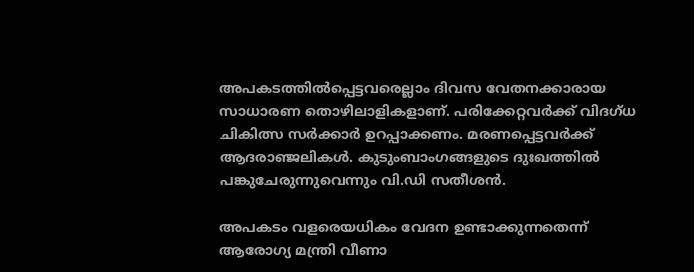അപകടത്തിൽപ്പെട്ടവരെല്ലാം ദിവസ വേതനക്കാരായ സാധാരണ തൊഴിലാളികളാണ്. പരിക്കേറ്റവർക്ക് വിദഗ്ധ ചികിത്സ സർക്കാർ ഉറപ്പാക്കണം. മരണപ്പെട്ടവർക്ക് ആദരാഞ്ജലികൾ. കുടുംബാംഗങ്ങളുടെ ദുഃഖത്തിൽ പങ്കുചേരുന്നുവെന്നും വി.ഡി സതീശൻ.

അപകടം വളരെയധികം വേദന ഉണ്ടാക്കുന്നതെന്ന് ആരോഗ്യ മന്ത്രി വീണാ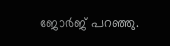ജോർജ് പറഞ്ഞു.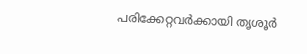പരിക്കേറ്റവർക്കായി തൃശൂർ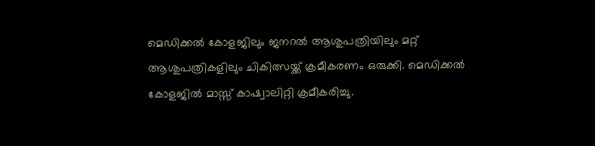മെഡിക്കൽ കോളജിലും ജനറൽ ആശുപത്രിയിലും മറ്റ് ആശുപത്രികളിലും ചികിത്സയ്ക്ക് ക്രമീകരണം ഒരുക്കി. മെഡിക്കൽ കോളജിൽ മാസ്സ് കാഷ്വാലിറ്റി ക്രമീകരിച്ചു.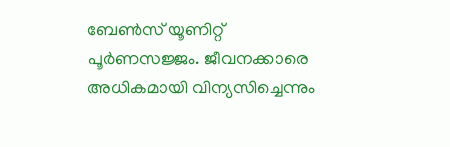ബേൺസ് യൂണിറ്റ് പൂർണസജ്ജം. ജീവനക്കാരെ അധികമായി വിന്യസിച്ചെന്നും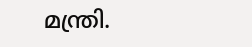മന്ത്രി.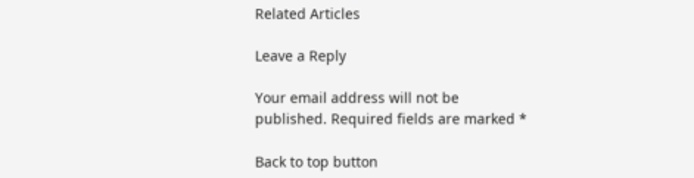Related Articles

Leave a Reply

Your email address will not be published. Required fields are marked *

Back to top button